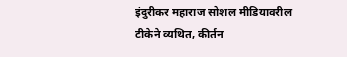इंदुरीकर महाराज सोशल मीडियावरील टीकेने व्यथित, कीर्तन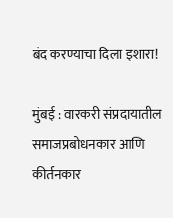बंद करण्याचा दिला इशारा!

मुंबई : वारकरी संप्रदायातील समाजप्रबोधनकार आणि कीर्तनकार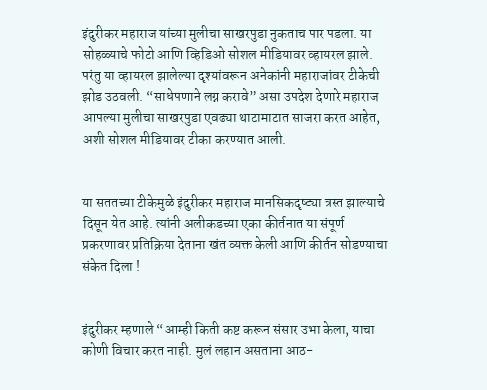इंदुरीकर महाराज यांच्या मुलीचा साखरपुडा नुकताच पार पडला. या सोहळ्याचे फोटो आणि व्हिडिओ सोशल मीडियावर व्हायरल झाले. परंतु या व्हायरल झालेल्या दृश्यांवरून अनेकांनी महाराजांवर टीकेची झोड उठवली. “साधेपणाने लग्न करावे” असा उपदेश देणारे महाराज आपल्या मुलीचा साखरपुडा एवढ्या थाटामाटात साजरा करत आहेत, अशी सोशल मीडियावर टीका करण्यात आली.


या सततच्या टीकेमुळे इंदुरीकर महाराज मानसिकदृष्ट्या त्रस्त झाल्याचे दिसून येत आहे. त्यांनी अलीकडच्या एका कीर्तनात या संपूर्ण प्रकरणावर प्रतिक्रिया देताना खंत व्यक्त केली आणि कीर्तन सोडण्याचा संकेत दिला !


इंदुरीकर म्हणाले “आम्ही किती कष्ट करून संसार उभा केला, याचा कोणी विचार करत नाही. मुलं लहान असताना आठ-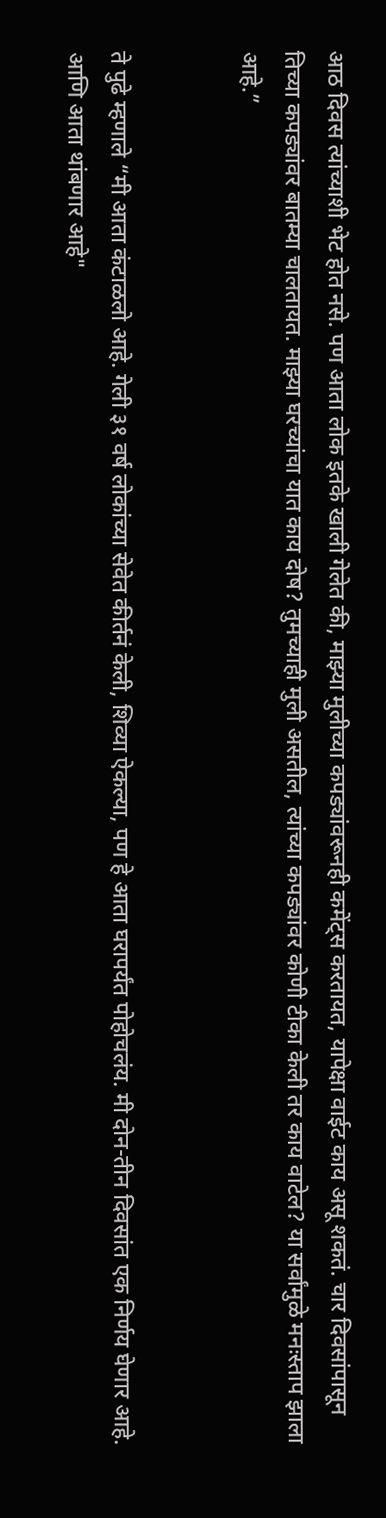आठ दिवस त्यांच्याशी भेट होत नसे. पण आता लोक इतके खाली गेलेत की, माझ्या मुलीच्या कपड्यांवरूनही कमेंट्स करतायत, यापेक्षा वाईट काय असू शकतं. चार दिवसांपासून तिच्या कपड्यांवर बातम्या चालतायत. माझ्या घरच्यांचा यात काय दोष? तुमच्याही मुली असतील, त्यांच्या कपड्यांवर कोणी टीका केली तर काय वाटेल? या सर्वांमुळे मनःस्ताप झाला आहे.”


ते पुढे म्हणाले “मी आता कंटाळलो आहे. गेली ३१ वर्ष लोकांच्या सेवेत कीर्तनं केली, शिव्या ऐकल्या, पण हे आता घरापर्यंत पोहोचलंय. मी दोन-तीन दिवसांत एक निर्णय घेणार आहे. आणि आता थांबणार आहे"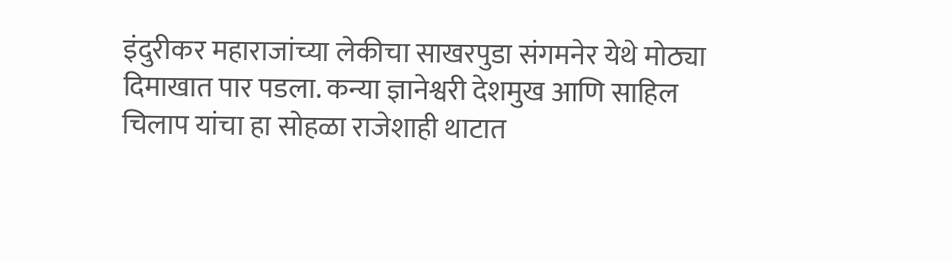इंदुरीकर महाराजांच्या लेकीचा साखरपुडा संगमनेर येथे मोठ्या दिमाखात पार पडला. कन्या ज्ञानेश्वरी देशमुख आणि साहिल चिलाप यांचा हा सोहळा राजेशाही थाटात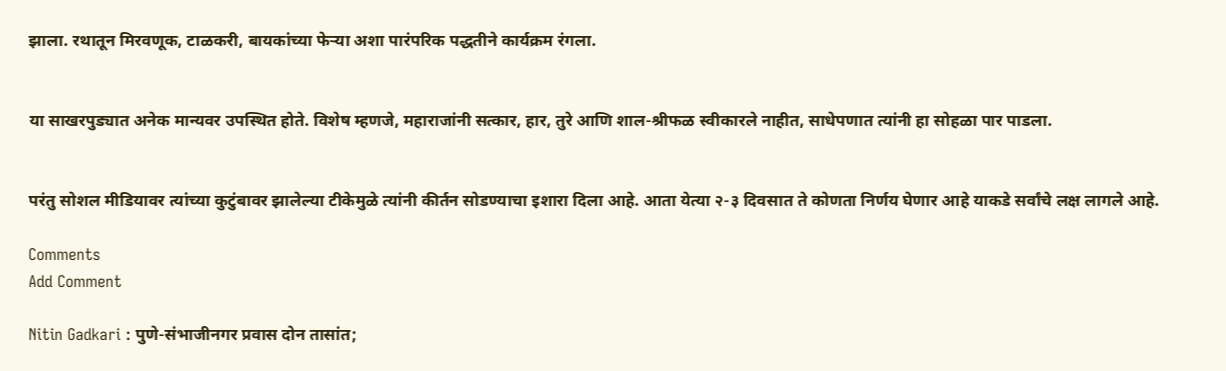झाला. रथातून मिरवणूक, टाळकरी, बायकांच्या फेऱ्या अशा पारंपरिक पद्धतीने कार्यक्रम रंगला.


या साखरपुड्यात अनेक मान्यवर उपस्थित होते. विशेष म्हणजे, महाराजांनी सत्कार, हार, तुरे आणि शाल-श्रीफळ स्वीकारले नाहीत, साधेपणात त्यांनी हा सोहळा पार पाडला.


परंतु सोशल मीडियावर त्यांच्या कुटुंबावर झालेल्या टीकेमुळे त्यांनी कीर्तन सोडण्याचा इशारा दिला आहे. आता येत्या २-३ दिवसात ते कोणता निर्णय घेणार आहे याकडे सर्वांचे लक्ष लागले आहे.

Comments
Add Comment

Nitin Gadkari : पुणे-संभाजीनगर प्रवास दोन तासांत;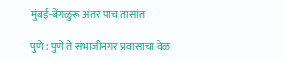मुंबई-बेंगळुरू अंतर पाच तासांत

पुणे : पुणे ते संभाजीनगर प्रवासाचा वेळ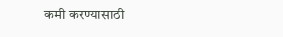कमी करण्यासाठी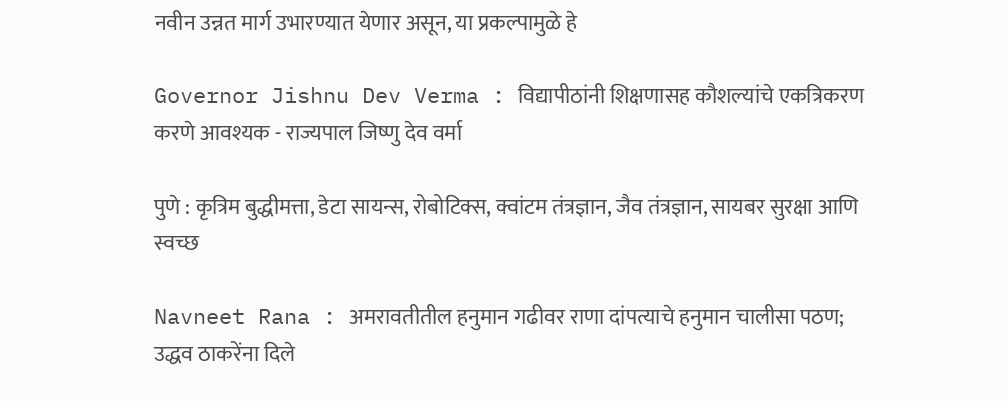नवीन उन्नत मार्ग उभारण्यात येणार असून, या प्रकल्पामुळे हे

Governor Jishnu Dev Verma : विद्यापीठांनी शिक्षणासह कौशल्यांचे एकत्रिकरण करणे आवश्यक - राज्यपाल जिष्णु देव वर्मा

पुणे : कृत्रिम बुद्धीमत्ता, डेटा सायन्स, रोबोटिक्स, क्वांटम तंत्रज्ञान, जैव तंत्रज्ञान, सायबर सुरक्षा आणि स्वच्छ

Navneet Rana : अमरावतीतील हनुमान गढीवर राणा दांपत्याचे हनुमान चालीसा पठण; उद्धव ठाकरेंना दिले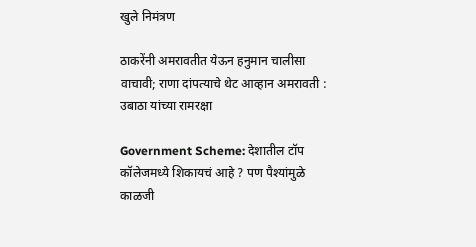खुले निमंत्रण

ठाकरेंनी अमरावतीत येऊन हनुमान चालीसा वाचावी; राणा दांपत्याचे थेट आव्हान अमरावती : उबाठा यांच्या रामरक्षा

Government Scheme: देशातील टॉप कॉलेजमध्ये शिकायचं आहे ? पण पैश्यांमुळे काळजी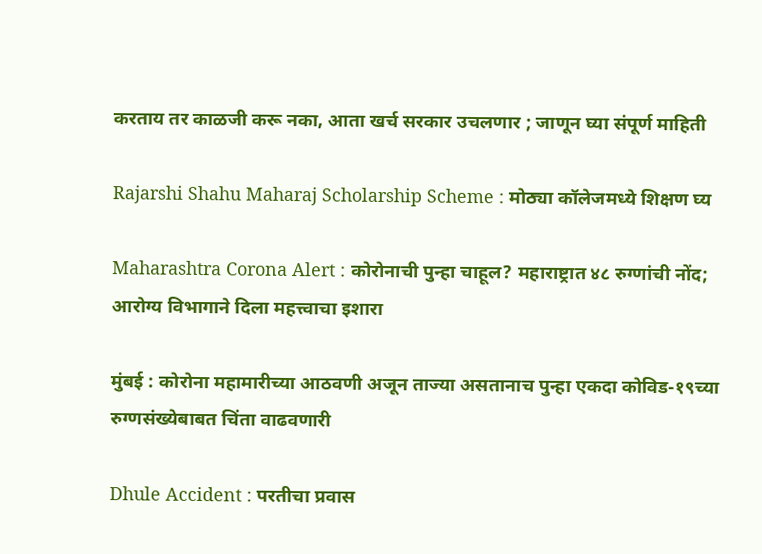करताय तर काळजी करू नका, आता खर्च सरकार उचलणार ; जाणून घ्या संपूर्ण माहिती

Rajarshi Shahu Maharaj Scholarship Scheme : मोठ्या कॉलेजमध्ये शिक्षण घ्य

Maharashtra Corona Alert : कोरोनाची पुन्हा चाहूल? महाराष्ट्रात ४८ रुग्णांची नोंद; आरोग्य विभागाने दिला महत्त्वाचा इशारा

मुंबई : कोरोना महामारीच्या आठवणी अजून ताज्या असतानाच पुन्हा एकदा कोविड-१९च्या रुग्णसंख्येबाबत चिंता वाढवणारी

Dhule Accident : परतीचा प्रवास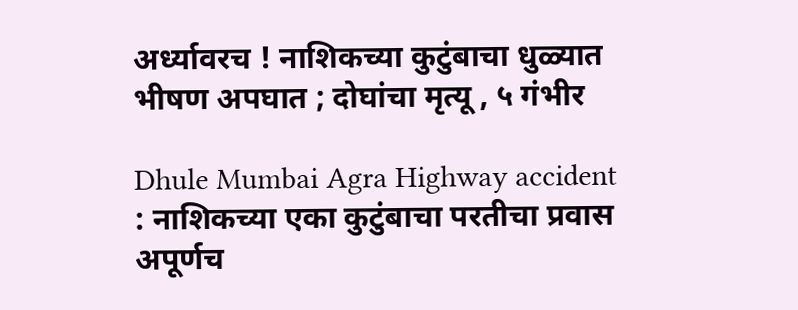अर्ध्यावरच ! नाशिकच्या कुटुंबाचा धुळ्यात भीषण अपघात ; दोघांचा मृत्यू , ५ गंभीर

Dhule Mumbai Agra Highway accident : नाशिकच्या एका कुटुंबाचा परतीचा प्रवास अपूर्णच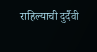राहिल्याची दुर्दैवी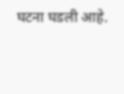घटना घडली आहे.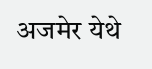अजमेर येथे